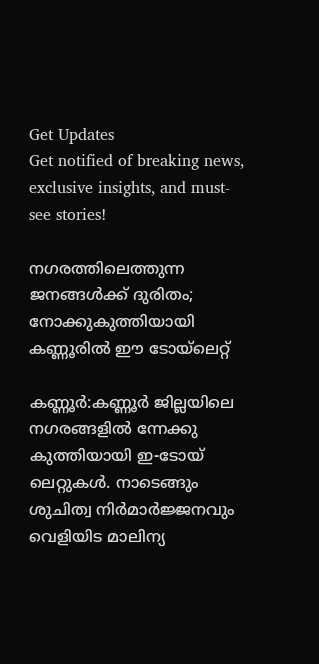Get Updates
Get notified of breaking news, exclusive insights, and must-see stories!

നഗരത്തിലെത്തുന്ന ജനങ്ങള്‍ക്ക് ദുരിതം; നോക്കുകുത്തിയായി കണ്ണൂരില്‍ ഈ ടോയ്‌ലെറ്റ്

കണ്ണൂര്‍:കണ്ണൂര്‍ ജില്ലയിലെ നഗരങ്ങളില്‍ ന്നേക്കു കുത്തിയായി ഇ-ടോയ് ലെറ്റുകള്‍. നാടെങ്ങും ശുചിത്വ നിര്‍മാര്‍ജ്ജനവും വെളിയിട മാലിന്യ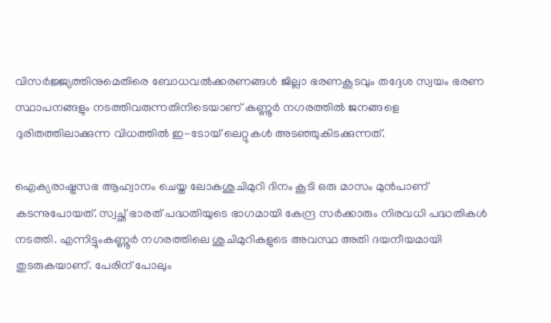വിസര്‍ജ്ജ്യത്തിനുമെതിരെ ബോധവല്‍ക്കരണങ്ങള്‍ ജില്ലാ ഭരണകൂടവും തദ്ദേശ സ്വയം ഭരണ സ്ഥാപനങ്ങളും നടത്തിവരുന്നതിനിടെയാണ് കണ്ണൂര്‍ നഗരത്തില്‍ ജനങ്ങളെ ദുരിതത്തിലാക്കുന്ന വിധത്തില്‍ ഇ-ടോയ് ലെറ്റുകള്‍ അടഞ്ഞുകിടക്കുന്നത്.

ഐക്യരാഷ്ട്രസഭ ആഹ്വാനം ചെയ്ത ലോകശുചിമുറി ദിനം കൂടി ഒരു മാസം മുന്‍പാണ് കടന്നുപോയത്. സ്വച്ഛ് ഭാരത് പദ്ധതിയുടെ ഭാഗമായി കേന്ദ്ര സര്‍ക്കാരും നിരവധി പദ്ധതികള്‍ നടത്തി. എന്നിട്ടുംകണ്ണൂര്‍ നഗരത്തിലെ ശുചിമുറികളുടെ അവസ്ഥ അതി ദയനീയമായി തുടരുകയാണ്. പേരിന് പോലും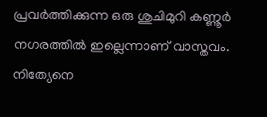പ്രവര്‍ത്തിക്കുന്ന ഒരു ശുചിമുറി കണ്ണൂര്‍ നഗരത്തില്‍ ഇല്ലെന്നാണ് വാസ്തവം. നിത്യേനെ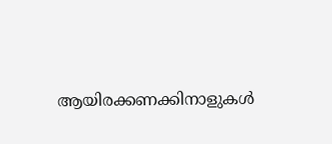ആയിരക്കണക്കിനാളുകള്‍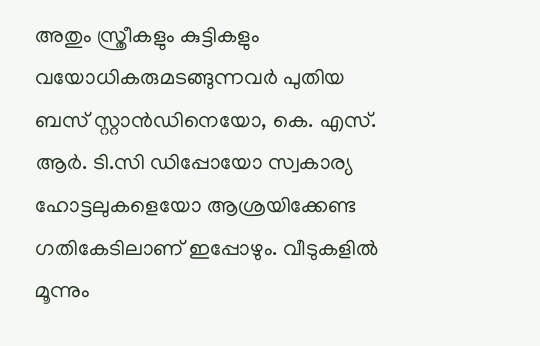അതും സ്ത്രീകളും കുട്ടികളും വയോധികരുമടങ്ങുന്നവര്‍ പുതിയ ബസ് സ്റ്റാന്‍ഡിനെയോ, കെ. എസ്. ആര്‍. ടി.സി ഡിപ്പോയോ സ്വകാര്യ ഹോട്ടലുകളെയോ ആശ്രയിക്കേണ്ട ഗതികേടിലാണ് ഇപ്പോഴും. വീടുകളില്‍ മൂന്നും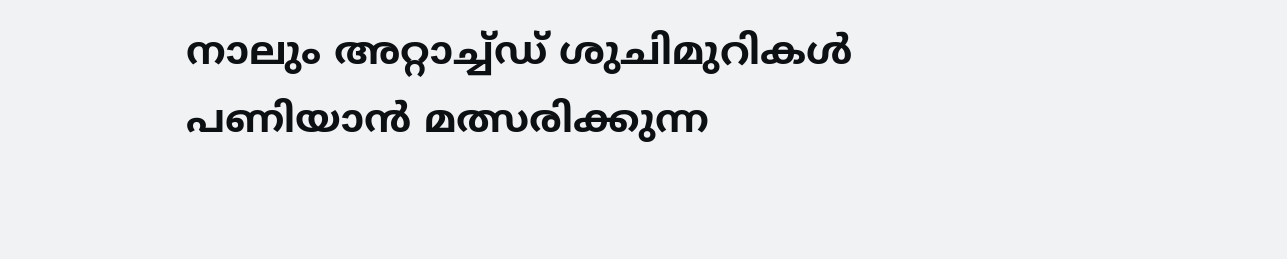നാലും അറ്റാച്ച്ഡ് ശുചിമുറികള്‍ പണിയാന്‍ മത്സരിക്കുന്ന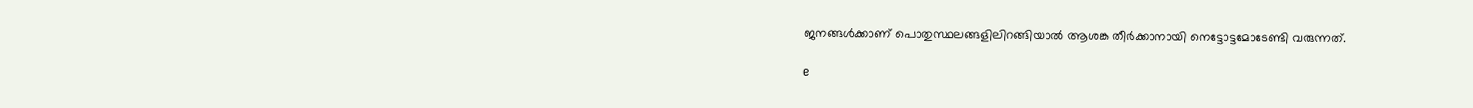ജനങ്ങള്‍ക്കാണ് പൊതുസ്ഥലങ്ങളിലിറങ്ങിയാല്‍ ആശങ്ക തീര്‍ക്കാനായി നെട്ടോട്ടമോടേണ്ടി വരുന്നത്.

e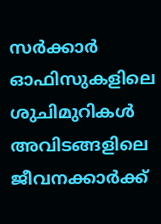സര്‍ക്കാര്‍ ഓഫിസുകളിലെ ശുചിമുറികള്‍ അവിടങ്ങളിലെ ജീവനക്കാര്‍ക്ക്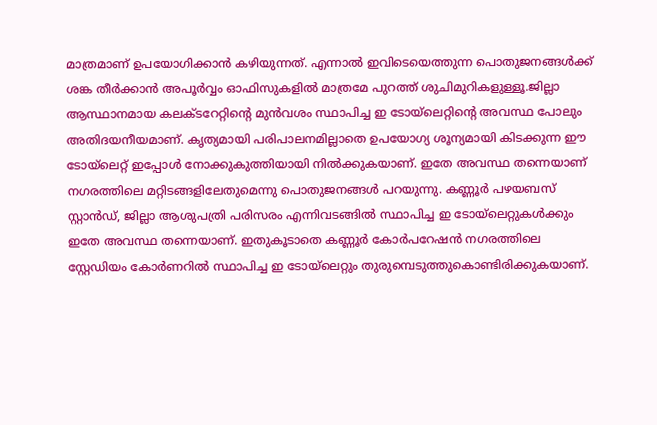മാത്രമാണ് ഉപയോഗിക്കാന്‍ കഴിയുന്നത്. എന്നാല്‍ ഇവിടെയെത്തുന്ന പൊതുജനങ്ങള്‍ക്ക് ശങ്ക തീര്‍ക്കാന്‍ അപൂര്‍വ്വം ഓഫിസുകളില്‍ മാത്രമേ പുറത്ത് ശുചിമുറികളുള്ളൂ.ജില്ലാ ആസ്ഥാനമായ കലക്ടറേറ്റിന്റെ മുന്‍വശം സ്ഥാപിച്ച ഇ ടോയ്ലെറ്റിന്റെ അവസ്ഥ പോലും അതിദയനീയമാണ്. കൃത്യമായി പരിപാലനമില്ലാതെ ഉപയോഗ്യ ശൂന്യമായി കിടക്കുന്ന ഈ ടോയ്ലെറ്റ് ഇപ്പോള്‍ നോക്കുകുത്തിയായി നില്‍ക്കുകയാണ്. ഇതേ അവസ്ഥ തന്നെയാണ് നഗരത്തിലെ മറ്റിടങ്ങളിലേതുമെന്നു പൊതുജനങ്ങള്‍ പറയുന്നു. കണ്ണൂര്‍ പഴയബസ് സ്റ്റാന്‍ഡ്, ജില്ലാ ആശുപത്രി പരിസരം എന്നിവടങ്ങില്‍ സ്ഥാപിച്ച ഇ ടോയ്ലെറ്റുകള്‍ക്കും ഇതേ അവസ്ഥ തന്നെയാണ്. ഇതുകൂടാതെ കണ്ണൂര്‍ കോര്‍പറേഷന്‍ നഗരത്തിലെ സ്റ്റേഡിയം കോര്‍ണറില്‍ സ്ഥാപിച്ച ഇ ടോയ്ലെറ്റും തുരുമ്പെടുത്തുകൊണ്ടിരിക്കുകയാണ്.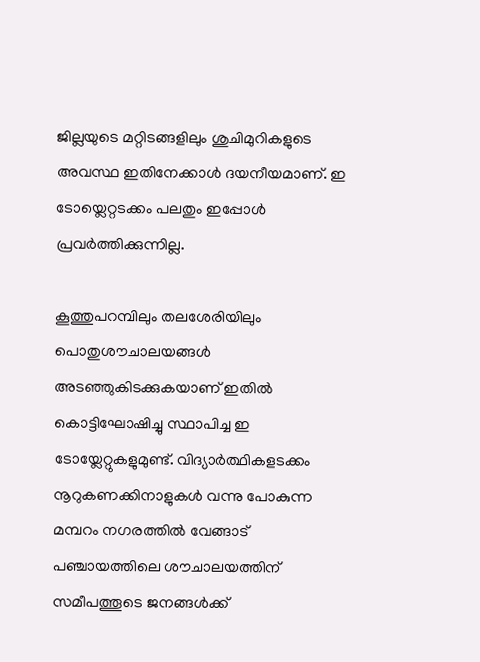ജില്ലയുടെ മറ്റിടങ്ങളിലും ശുചിമുറികളുടെ അവസ്ഥ ഇതിനേക്കാള്‍ ദയനീയമാണ്. ഇ ടോയ്ലെറ്റടക്കം പലതും ഇപ്പോള്‍ പ്രവര്‍ത്തിക്കുന്നില്ല.

കൂത്തുപറമ്പിലും തലശേരിയിലും പൊതുശൗചാലയങ്ങള്‍ അടഞ്ഞുകിടക്കുകയാണ് ഇതില്‍ കൊട്ടിഘോഷിച്ചു സ്ഥാപിച്ച ഇ ടോയ്ലേറ്റുകളുമുണ്ട്. വിദ്യാര്‍ത്ഥികളടക്കം നൂറുകണക്കിനാളുകള്‍ വന്നു പോകുന്ന മമ്പറം നഗരത്തില്‍ വേങ്ങാട് പഞ്ചായത്തിലെ ശൗചാലയത്തിന് സമീപത്തൂടെ ജനങ്ങള്‍ക്ക്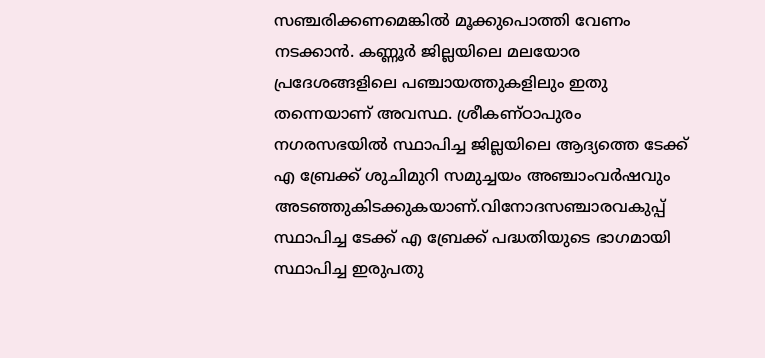സഞ്ചരിക്കണമെങ്കില്‍ മൂക്കുപൊത്തി വേണം നടക്കാന്‍. കണ്ണൂര്‍ ജില്ലയിലെ മലയോര പ്രദേശങ്ങളിലെ പഞ്ചായത്തുകളിലും ഇതു തന്നെയാണ് അവസ്ഥ. ശ്രീകണ്ഠാപുരം നഗരസഭയില്‍ സ്ഥാപിച്ച ജില്ലയിലെ ആദ്യത്തെ ടേക്ക് എ ബ്രേക്ക് ശുചിമുറി സമുച്ചയം അഞ്ചാംവര്‍ഷവും
അടഞ്ഞുകിടക്കുകയാണ്.വിനോദസഞ്ചാരവകുപ്പ് സ്ഥാപിച്ച ടേക്ക് എ ബ്രേക്ക് പദ്ധതിയുടെ ഭാഗമായി സ്ഥാപിച്ച ഇരുപതു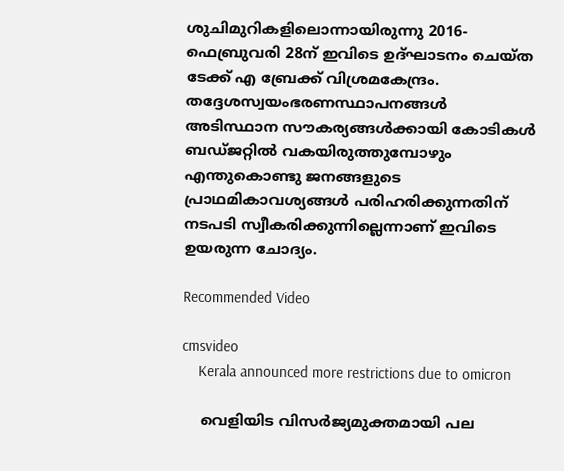ശുചിമുറികളിലൊന്നായിരുന്നു 2016-ഫെബ്രുവരി 28ന് ഇവിടെ ഉദ്ഘാടനം ചെയ്ത ടേക്ക് എ ബ്രേക്ക് വിശ്രമകേന്ദ്രം. തദ്ദേശസ്വയംഭരണസ്ഥാപനങ്ങള്‍ അടിസ്ഥാന സൗകര്യങ്ങള്‍ക്കായി കോടികള്‍ ബഡ്ജറ്റില്‍ വകയിരുത്തുമ്പോഴും എന്തുകൊണ്ടു ജനങ്ങളുടെ പ്രാഥമികാവശ്യങ്ങള്‍ പരിഹരിക്കുന്നതിന് നടപടി സ്വീകരിക്കുന്നില്ലെന്നാണ് ഇവിടെ ഉയരുന്ന ചോദ്യം.

Recommended Video

cmsvideo
    Kerala announced more restrictions due to omicron

    വെളിയിട വിസര്‍ജ്യമുക്തമായി പല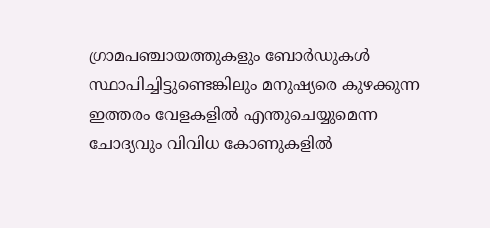ഗ്രാമപഞ്ചായത്തുകളും ബോര്‍ഡുകള്‍ സ്ഥാപിച്ചിട്ടുണ്ടെങ്കിലും മനുഷ്യരെ കുഴക്കുന്ന ഇത്തരം വേളകളില്‍ എന്തുചെയ്യുമെന്ന ചോദ്യവും വിവിധ കോണുകളില്‍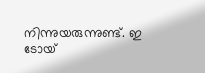നിന്നുയരുന്നുണ്ട്. ഇ ടോയ്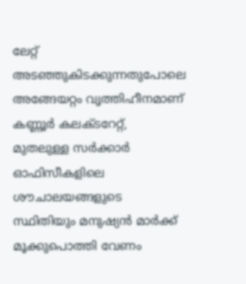ലേറ്റ് അടഞ്ഞുകിടക്കുന്നതുപോലെ അങ്ങേയറ്റം വൃത്തിഹീനമാണ് കണ്ണൂര്‍ കലക്ടറേറ്റ്, മുതലുള്ള സര്‍ക്കാര്‍ ഓഫിസീകളിലെ ശൗചാലയങ്ങളുടെ സ്ഥിതിയും മനുഷ്യന്‍ മാര്‍ക്ക് മൂക്കുപൊത്തി വേണം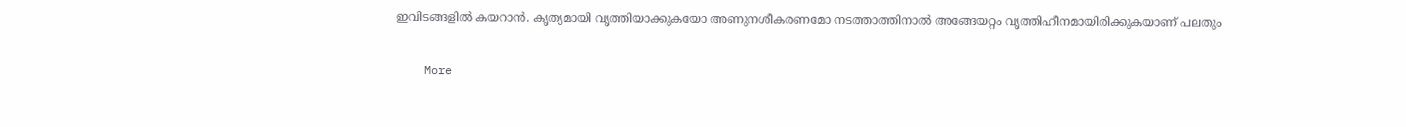ഇവിടങ്ങളില്‍ കയറാന്‍. കൃത്യമായി വൃത്തിയാക്കുകയോ അണുനശീകരണമോ നടത്താത്തിനാല്‍ അങ്ങേയറ്റം വൃത്തിഹീനമായിരിക്കുകയാണ് പലതും

    More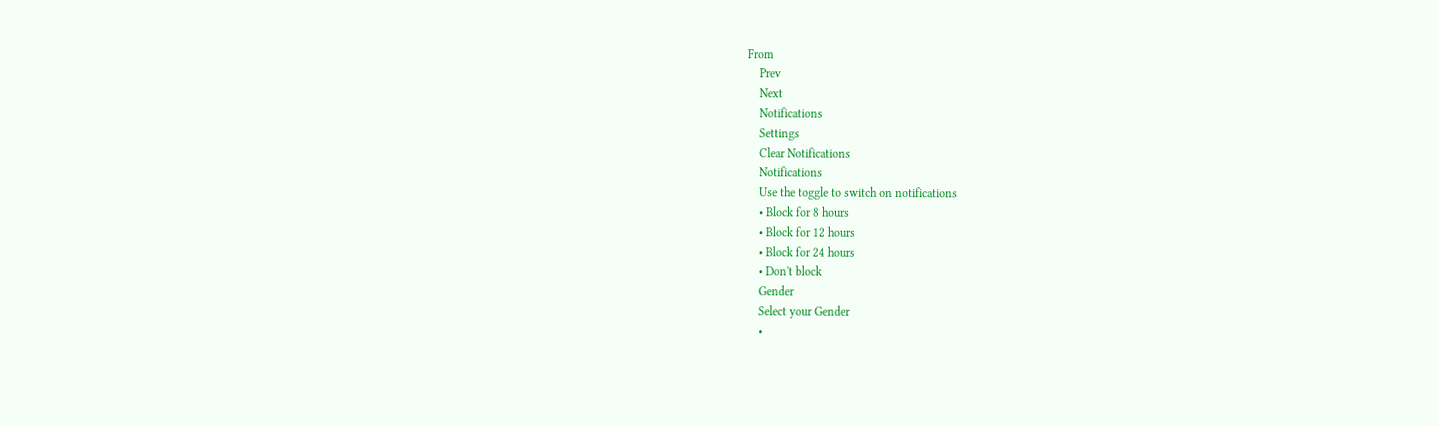From
    Prev
    Next
    Notifications
    Settings
    Clear Notifications
    Notifications
    Use the toggle to switch on notifications
    • Block for 8 hours
    • Block for 12 hours
    • Block for 24 hours
    • Don't block
    Gender
    Select your Gender
    •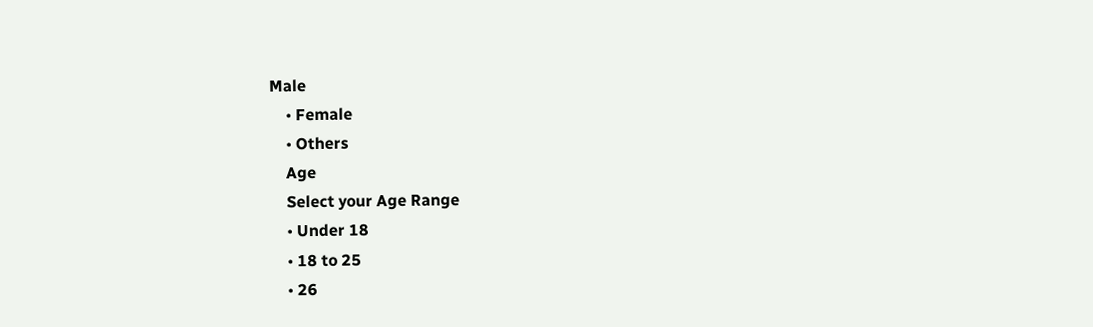Male
    • Female
    • Others
    Age
    Select your Age Range
    • Under 18
    • 18 to 25
    • 26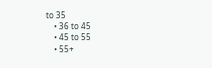to 35
    • 36 to 45
    • 45 to 55
    • 55+